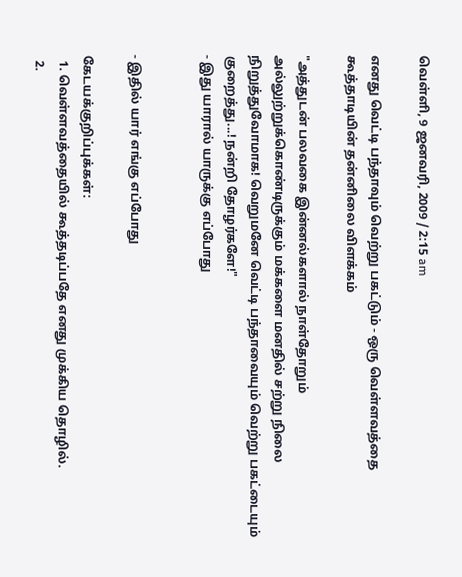வெள்ளி, 9 ஜனவரி, 2009 / 2:15 am

எனது வெட்டி பந்தாவும் வெற்று பகட்டும் - ஒரு வெள்ளவத்தை கூத்தாடியின் தன்னிலை விளக்கம்

"அத்துடன் பலவகை இன்னல்களால் நாள்தோறும் அல்லுற்றுக்கொண்டிருக்கும் மக்களை மனதில் சற்று நிலை நிறுத்துவோமாக! வெறுமனே வெட்டி பந்தாவையும் வெற்று பகட்டையும் குறைத்து...! நன்றி தோழர்களே!"
- இது யாரால் யாருக்கு எப்போது


- இதில் யார் எங்கு எப்போது

கேடயக்குறிப்புக்கள்:
  1. வெள்ளவத்தையில் கூத்தடிப்பதே எனது முக்கிய தொழில்.
  2.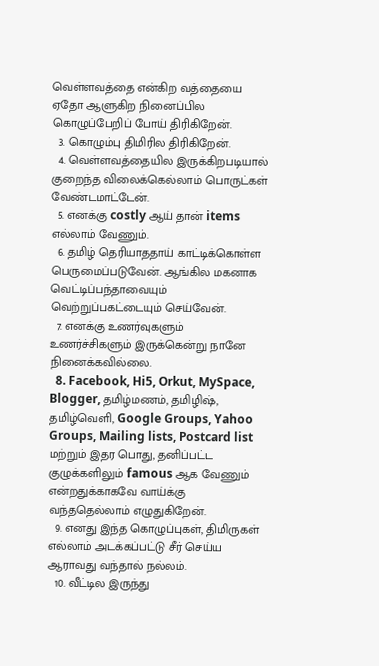வெள்ளவத்தை என்கிற வத்தையை ஏதோ ஆளுகிற நினைப்பில கொழுப்பேறிப் போய் திரிகிறேன்.
  3. கொழும்பு திமிரில திரிகிறேன்.
  4. வெள்ளவத்தையில இருக்கிறபடியால் குறைந்த விலைக்கெல்லாம் பொருட்கள் வேண்டமாட்டேன்.
  5. எனக்கு costly ஆய் தான் items எல்லாம் வேணும்.
  6. தமிழ் தெரியாததாய் காட்டிக்கொள்ள பெருமைப்படுவேன். ஆங்கில மகனாக வெட்டிப்பந்தாவையும் வெற்றுப்பகட்டையும் செய்வேன்.
  7. எனக்கு உணர்வுகளும் உணர்ச்சிகளும் இருக்கென்று நானே நினைக்கவில்லை.
  8. Facebook, Hi5, Orkut, MySpace, Blogger, தமிழ்மணம், தமிழிஷ், தமிழ்வெளி, Google Groups, Yahoo Groups, Mailing lists, Postcard list மற்றும் இதர பொது, தனிப்பட்ட குழுக்களிலும் famous ஆக வேணும் என்றதுக்காகவே வாய்க்கு வந்ததெல்லாம் எழுதுகிறேன்.
  9. எனது இந்த கொழுப்புகள், திமிருகள் எல்லாம் அடக்கப்பட்டு சீர் செய்ய ஆராவது வந்தால் நல்லம்.
  10. வீட்டில இருந்து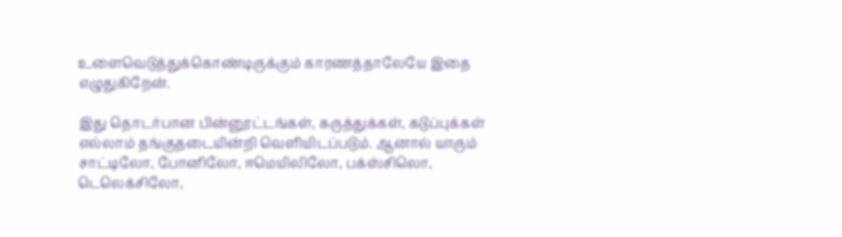உளைவெடுத்துக்கொண்டிருக்கும் காரணத்தாலேயே இதை எழுதுகிறேன்.

இது தொடர்பான பின்னூட்டங்கள், கருத்துக்கள், கடுப்புக்கள் எல்லாம் தங்குதடையின்றி வெளியிடப்படும். ஆனால் யாரும் சாட்டிலோ, போனிலோ, ஈமெயிலிலோ, பக்ஸ்சிலொ, டெலெக்சிலோ,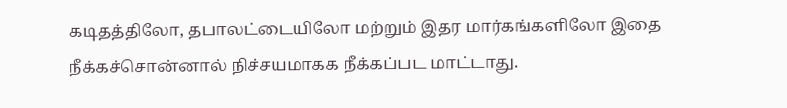கடிதத்திலோ, தபாலட்டையிலோ மற்றும் இதர மார்கங்களிலோ இதை நீக்கச்சொன்னால் நிச்சயமாகக நீக்கப்பட மாட்டாது.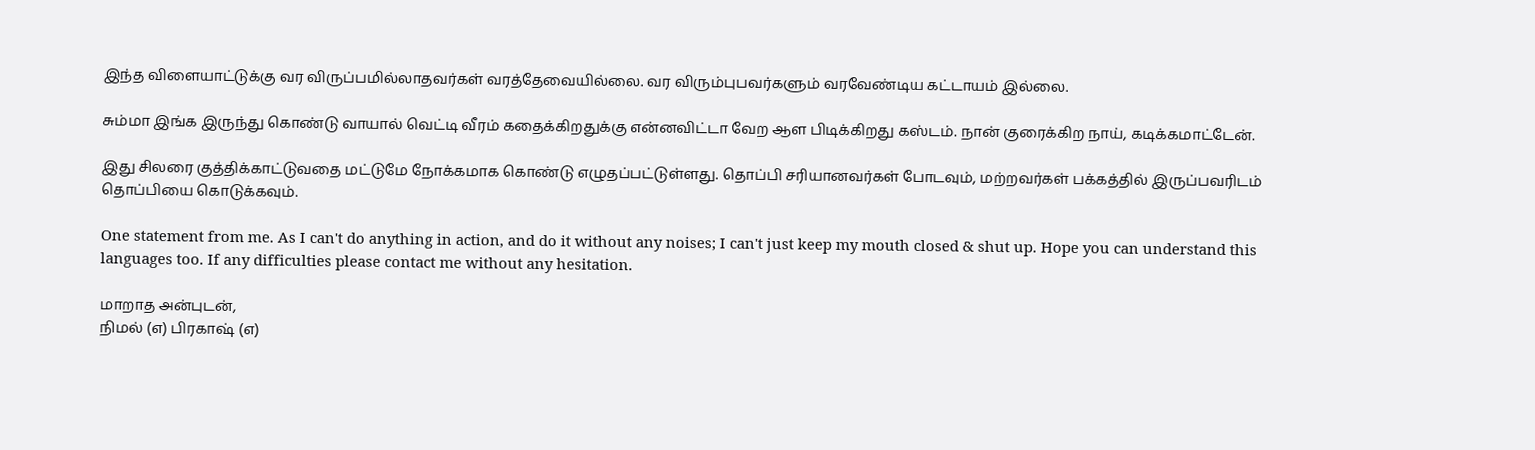இந்த விளையாட்டுக்கு வர விருப்பமில்லாதவர்கள் வரத்தேவையில்லை. வர விரும்புபவர்களும் வரவேண்டிய கட்டாயம் இல்லை.

சும்மா இங்க இருந்து கொண்டு வாயால் வெட்டி வீரம் கதைக்கிறதுக்கு என்னவிட்டா வேற ஆள பிடிக்கிறது கஸ்டம். நான் குரைக்கிற நாய், கடிக்கமாட்டேன்.

இது சிலரை குத்திக்காட்டுவதை மட்டுமே நோக்கமாக கொண்டு எழுதப்பட்டுள்ளது. தொப்பி சரியானவர்கள் போடவும், மற்றவர்கள் பக்கத்தில் இருப்பவரிடம் தொப்பியை கொடுக்கவும்.

One statement from me. As I can't do anything in action, and do it without any noises; I can't just keep my mouth closed & shut up. Hope you can understand this languages too. If any difficulties please contact me without any hesitation.

மாறாத அன்புடன்,
நிமல் (எ) பிரகாஷ் (எ)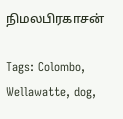நிமலபிரகாசன்

Tags: Colombo, Wellawatte, dog,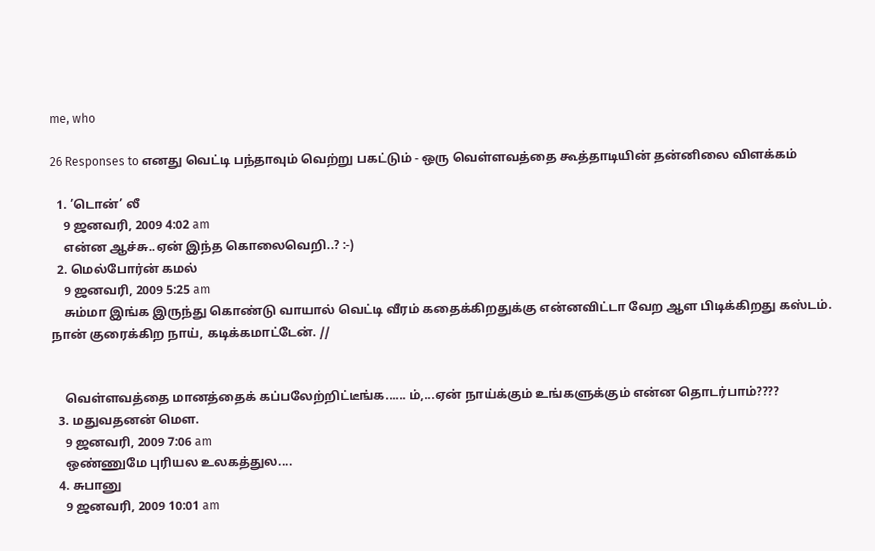me, who

26 Responses to எனது வெட்டி பந்தாவும் வெற்று பகட்டும் - ஒரு வெள்ளவத்தை கூத்தாடியின் தன்னிலை விளக்கம்

  1. ’டொன்’ லீ
    9 ஜனவரி, 2009 4:02 am
    என்ன ஆச்சு..ஏன் இந்த கொலைவெறி..? :-)
  2. மெல்போர்ன் கமல்
    9 ஜனவரி, 2009 5:25 am
    சும்மா இங்க இருந்து கொண்டு வாயால் வெட்டி வீரம் கதைக்கிறதுக்கு என்னவிட்டா வேற ஆள பிடிக்கிறது கஸ்டம். நான் குரைக்கிற நாய், கடிக்கமாட்டேன். //


    வெள்ளவத்தை மானத்தைக் கப்பலேற்றிட்டீங்க...... ம்,...ஏன் நாய்க்கும் உங்களுக்கும் என்ன தொடர்பாம்????
  3. மதுவதனன் மௌ.
    9 ஜனவரி, 2009 7:06 am
    ஒண்ணுமே புரியல உலகத்துல....
  4. சுபானு
    9 ஜனவரி, 2009 10:01 am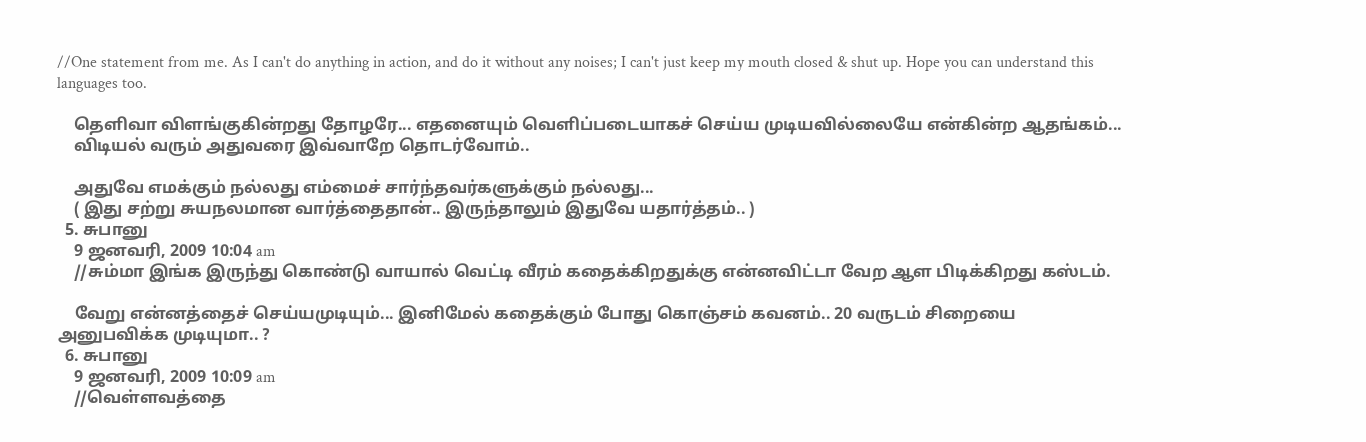//One statement from me. As I can't do anything in action, and do it without any noises; I can't just keep my mouth closed & shut up. Hope you can understand this languages too.

    தெளிவா விளங்குகின்றது தோழரே... எதனையும் வெளிப்படையாகச் செய்ய முடியவில்லையே என்கின்ற ஆதங்கம்...
    விடியல் வரும் அதுவரை இவ்வாறே தொடர்வோம்..

    அதுவே எமக்கும் நல்லது எம்மைச் சார்ந்தவர்களுக்கும் நல்லது...
    ( இது சற்று சுயநலமான வார்த்தைதான்.. இருந்தாலும் இதுவே யதார்த்தம்.. )
  5. சுபானு
    9 ஜனவரி, 2009 10:04 am
    //சும்மா இங்க இருந்து கொண்டு வாயால் வெட்டி வீரம் கதைக்கிறதுக்கு என்னவிட்டா வேற ஆள பிடிக்கிறது கஸ்டம்.

    வேறு என்னத்தைச் செய்யமுடியும்... இனிமேல் கதைக்கும் போது கொஞ்சம் கவனம்.. 20 வருடம் சிறையை அனுபவிக்க முடியுமா.. ?
  6. சுபானு
    9 ஜனவரி, 2009 10:09 am
    //வெள்ளவத்தை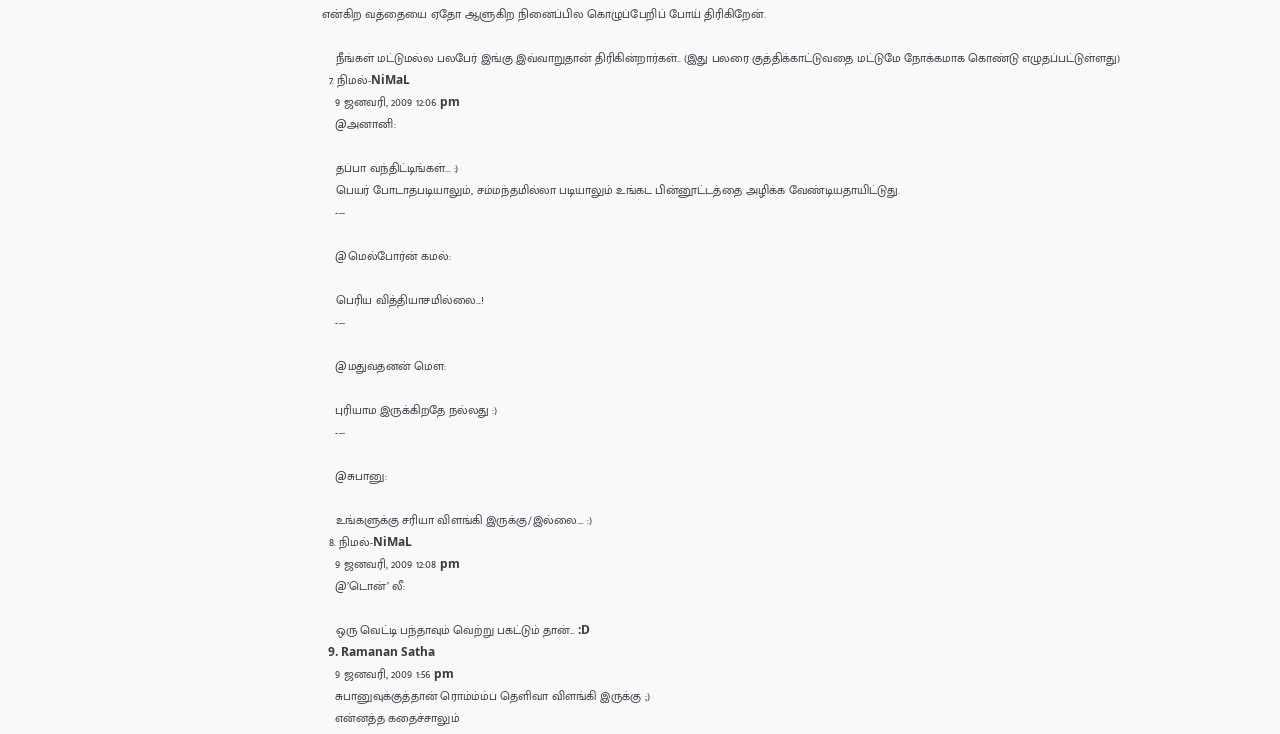என்கிற வத்தையை ஏதோ ஆளுகிற நினைப்பில கொழுப்பேறிப் போய் திரிகிறேன்.

    நீங்கள் மட்டுமல்ல பலபேர் இங்கு இவ்வாறுதான் திரிகின்றார்கள்.. (இது பலரை குத்திக்காட்டுவதை மட்டுமே நோக்கமாக கொண்டு எழுதப்பட்டுள்ளது)
  7. நிமல்-NiMaL
    9 ஜனவரி, 2009 12:06 pm
    @அனானி:

    தப்பா வந்திட்டிங்கள்... :)
    பெயர் போடாதபடியாலும், சம்மந்தமில்லா படியாலும் உங்கட பின்னூட்டத்தை அழிக்க வேண்டியதாயிட்டுது.
    ---

    @மெல்போர்ன் கமல்:

    பெரிய வித்தியாசமில்லை...!
    ---

    @மதுவதனன் மௌ:

    புரியாம இருக்கிறதே நல்லது :)
    ---

    @சுபானு:

    உங்களுக்கு சரியா விளங்கி இருக்கு/இல்லை.... :)
  8. நிமல்-NiMaL
    9 ஜனவரி, 2009 12:08 pm
    @’டொன்’ லீ:

    ஒரு வெட்டி பந்தாவும் வெற்று பகட்டும் தான்... :D
  9. Ramanan Satha
    9 ஜனவரி, 2009 1:56 pm
    சுபானுவுக்குத்தான் ரொம்ம்ம்ப தெளிவா விளங்கி இருக்கு ;)
    என்னத்த கதைச்சாலும்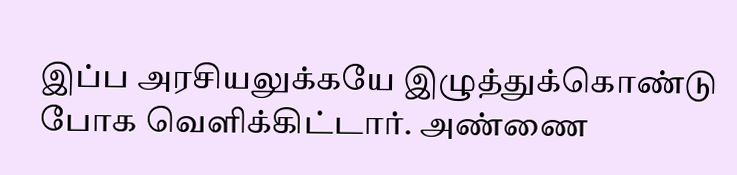இப்ப அரசியலுக்கயே இழுத்துக்கொண்டு போக வெளிக்கிட்டார். அண்ணை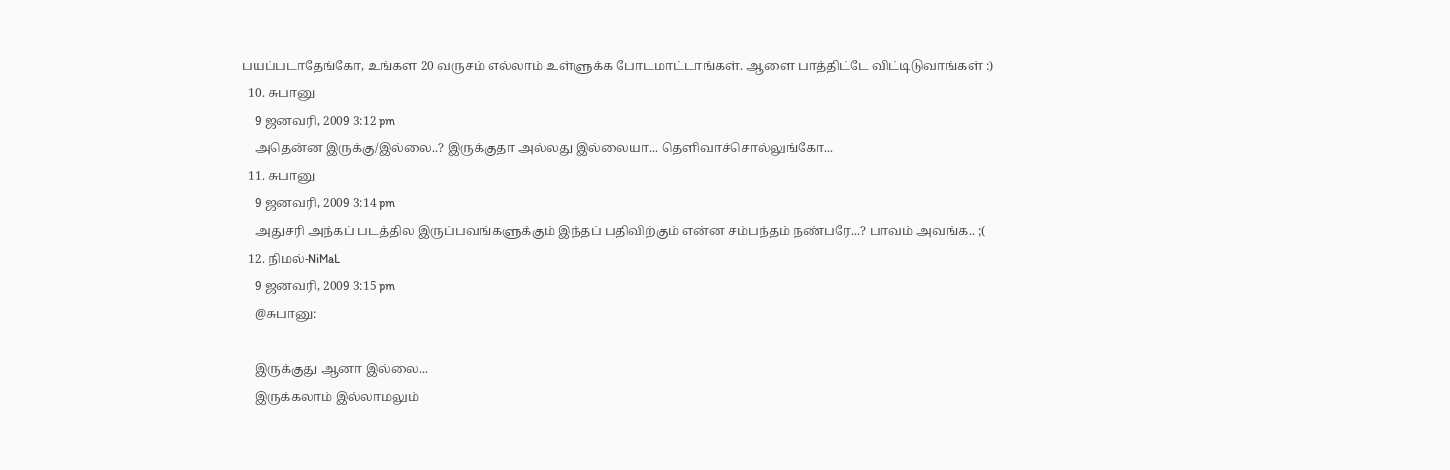பயப்படாதேங்கோ, உங்கள 20 வருசம் எல்லாம் உள்ளுக்க போடமாட்டாங்கள். ஆளை பாத்திட்டே விட்டிடுவாங்கள் :)
  10. சுபானு
    9 ஜனவரி, 2009 3:12 pm
    அதென்ன இருக்கு/இல்லை..? இருக்குதா அல்லது இல்லையா... தெளிவாச்சொல்லுங்கோ...
  11. சுபானு
    9 ஜனவரி, 2009 3:14 pm
    அதுசரி அந்கப் படத்தில இருப்பவங்களுக்கும் இந்தப் பதிவிற்கும் என்ன சம்பந்தம் நண்பரே...? பாவம் அவங்க.. ;(
  12. நிமல்-NiMaL
    9 ஜனவரி, 2009 3:15 pm
    @சுபானு:

    இருக்குது ஆனா இல்லை...
    இருக்கலாம் இல்லாமலும்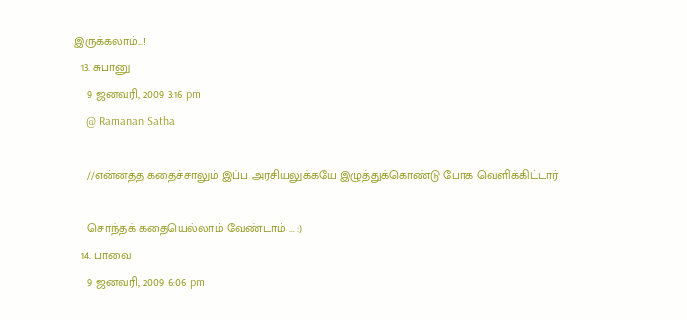இருக்கலாம்...!
  13. சுபானு
    9 ஜனவரி, 2009 3:16 pm
    @ Ramanan Satha

    //என்னத்த கதைச்சாலும் இப்ப அரசியலுக்கயே இழுத்துக்கொண்டு போக வெளிக்கிட்டார்

    சொந்தக் கதையெல்லாம் வேண்டாம் ... :)
  14. பாவை
    9 ஜனவரி, 2009 6:06 pm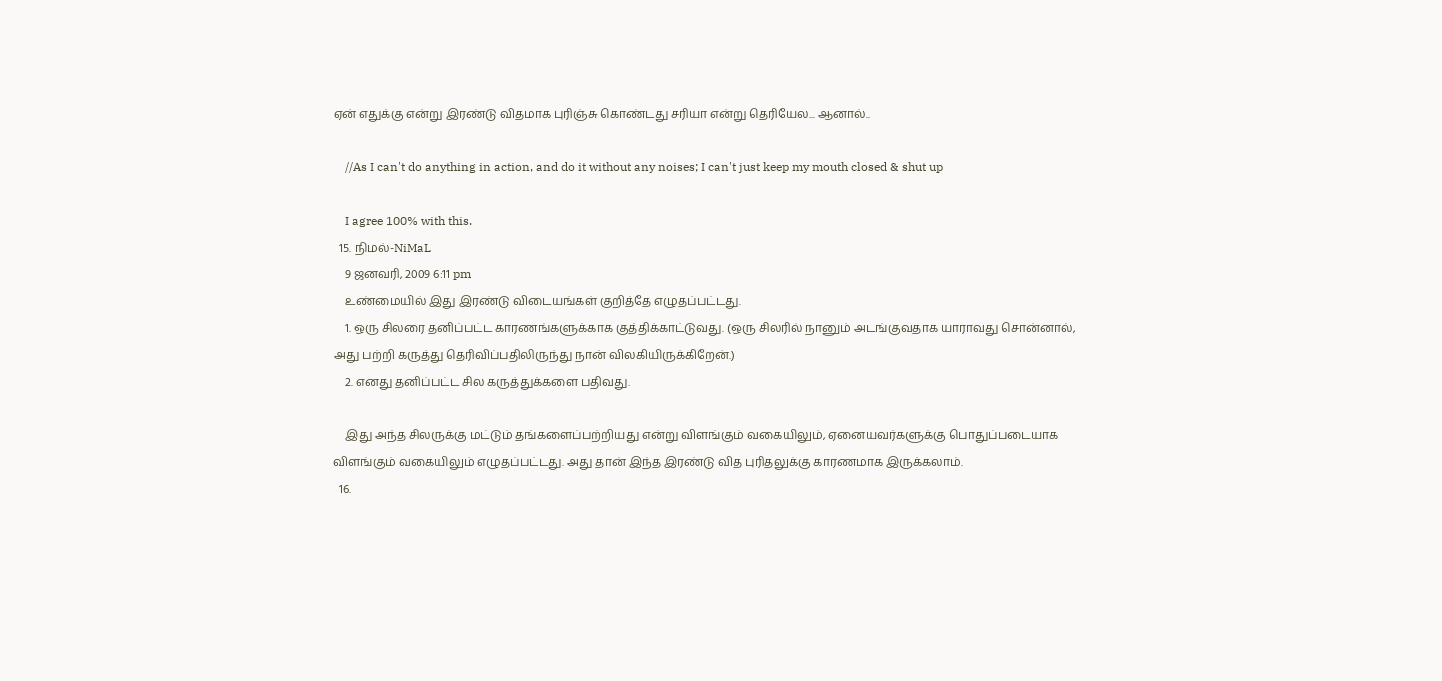ஏன் எதுக்கு என்று இரண்டு விதமாக புரிஞ்சு கொண்டது சரியா என்று தெரியேல... ஆனால்..

    //As I can't do anything in action, and do it without any noises; I can't just keep my mouth closed & shut up

    I agree 100% with this.
  15. நிமல்-NiMaL
    9 ஜனவரி, 2009 6:11 pm
    உண்மையில் இது இரண்டு விடையங்கள் குறித்தே எழுதப்பட்டது.
    1. ஒரு சிலரை தனிப்பட்ட காரணங்களுக்காக குத்திக்காட்டுவது. (ஒரு சிலரில் நானும் அடங்குவதாக யாராவது சொன்னால், அது பற்றி கருத்து தெரிவிப்பதிலிருந்து நான் விலகியிருக்கிறேன்.)
    2. எனது தனிப்பட்ட சில கருத்துக்களை பதிவது.

    இது அந்த சிலருக்கு மட்டும் தங்களைப்பற்றியது என்று விளங்கும் வகையிலும், ஏனையவர்களுக்கு பொதுப்படையாக விளங்கும் வகையிலும் எழுதப்பட்டது. அது தான் இந்த இரண்டு வித புரிதலுக்கு காரணமாக இருக்கலாம்.
  16.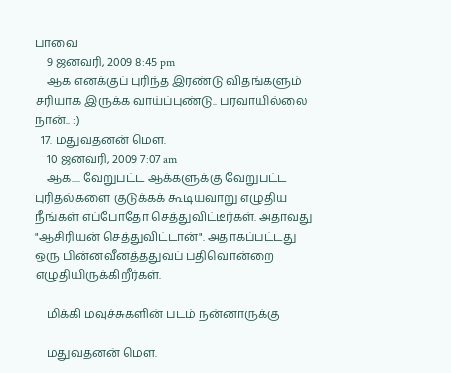பாவை
    9 ஜனவரி, 2009 8:45 pm
    ஆக எனக்குப் புரிந்த இரண்டு விதங்களும் சரியாக இருக்க வாய்ப்புண்டு.. பரவாயில்லை நான்.. :)
  17. மதுவதனன் மௌ.
    10 ஜனவரி, 2009 7:07 am
    ஆக.... வேறுபட்ட ஆக்களுக்கு வேறுபட்ட புரிதல்களை குடுக்கக் கூடியவாறு எழுதிய நீங்கள் எப்போதோ செத்துவிட்டீர்கள். அதாவது "ஆசிரியன் செத்துவிட்டான்". அதாகப்பட்டது ஒரு பின்னவீனத்ததுவப் பதிவொன்றை எழுதியிருக்கிறீர்கள்.

    மிக்கி மவுச்சுகளின் படம் நன்னாருக்கு

    மதுவதனன் மௌ.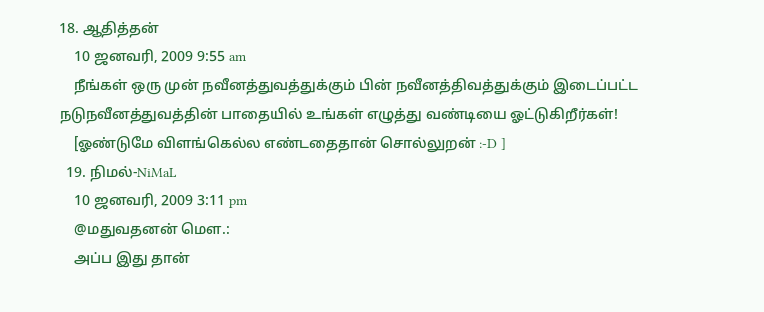18. ஆதித்தன்
    10 ஜனவரி, 2009 9:55 am
    நீங்கள் ஒரு முன் நவீனத்துவத்துக்கும் பின் நவீனத்திவத்துக்கும் இடைப்பட்ட நடுநவீனத்துவத்தின் பாதையில் உங்கள் எழுத்து வண்டியை ஓட்டுகிறீர்கள்!
    [ஓண்டுமே விளங்கெல்ல எண்டதைதான் சொல்லுறன் :-D ]
  19. நிமல்-NiMaL
    10 ஜனவரி, 2009 3:11 pm
    @மதுவதனன் மௌ.:
    அப்ப இது தான்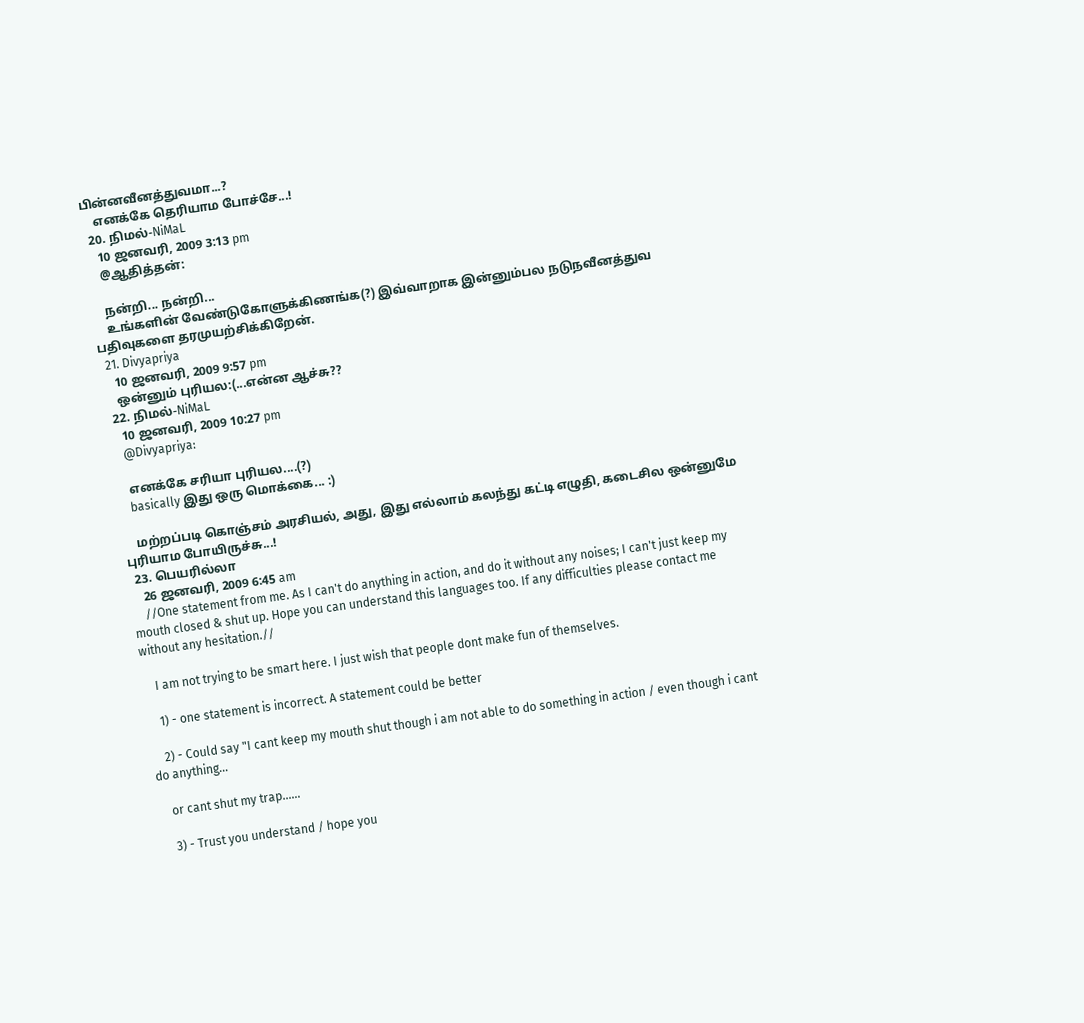பின்னவீனத்துவமா...?
    எனக்கே தெரியாம போச்சே...!
  20. நிமல்-NiMaL
    10 ஜனவரி, 2009 3:13 pm
    @ஆதித்தன்:

    நன்றி... நன்றி...
    உங்களின் வேண்டுகோளுக்கிணங்க(?) இவ்வாறாக இன்னும்பல நடுநவீனத்துவ பதிவுகளை தரமுயற்சிக்கிறேன்.
  21. Divyapriya
    10 ஜனவரி, 2009 9:57 pm
    ஒன்னும் புரியல:(...என்ன ஆச்சு??
  22. நிமல்-NiMaL
    10 ஜனவரி, 2009 10:27 pm
    @Divyapriya:

    எனக்கே சரியா புரியல....(?)
    basically இது ஒரு மொக்கை... :)

    மற்றப்படி கொஞ்சம் அரசியல், அது, இது எல்லாம் கலந்து கட்டி எழுதி, கடைசில ஒன்னுமே புரியாம போயிருச்சு...!
  23. பெயரில்லா
    26 ஜனவரி, 2009 6:45 am
    //One statement from me. As I can't do anything in action, and do it without any noises; I can't just keep my mouth closed & shut up. Hope you can understand this languages too. If any difficulties please contact me without any hesitation.//

    I am not trying to be smart here. I just wish that people dont make fun of themselves.

    1) - one statement is incorrect. A statement could be better

    2) - Could say "I cant keep my mouth shut though i am not able to do something in action / even though i cant do anything...

    or cant shut my trap......

    3) - Trust you understand / hope you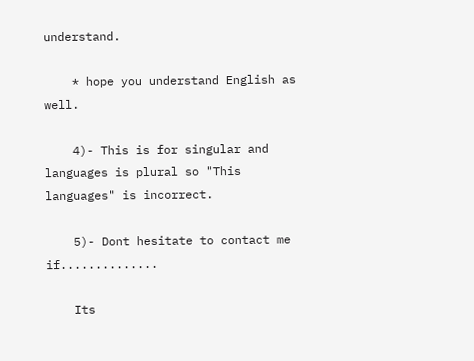understand.

    * hope you understand English as well.

    4)- This is for singular and languages is plural so "This languages" is incorrect.

    5)- Dont hesitate to contact me if..............

    Its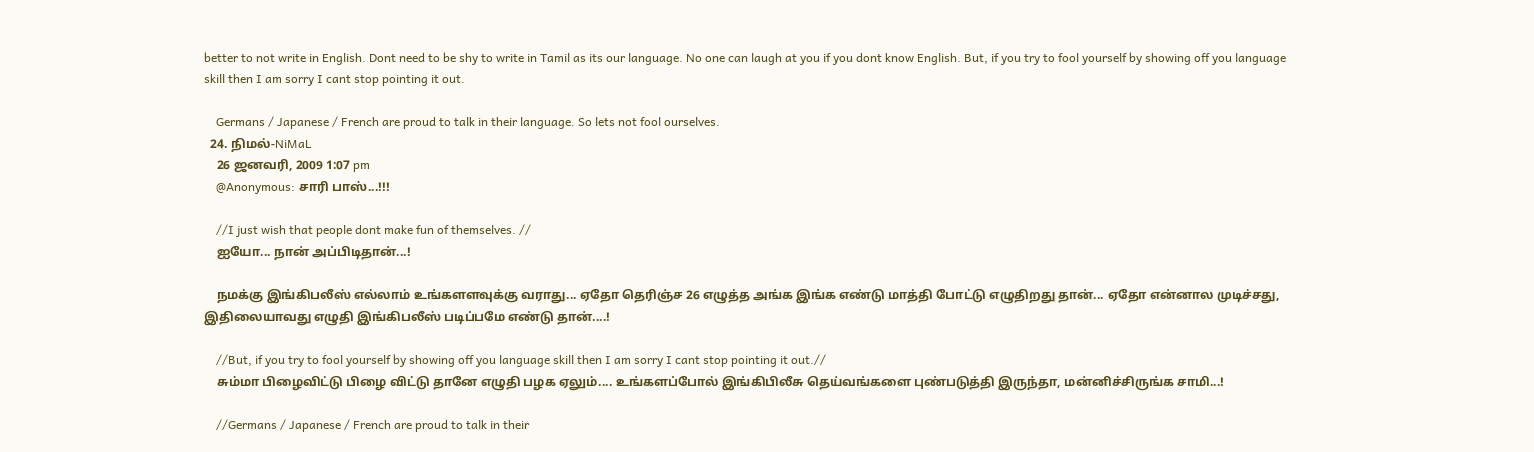better to not write in English. Dont need to be shy to write in Tamil as its our language. No one can laugh at you if you dont know English. But, if you try to fool yourself by showing off you language skill then I am sorry I cant stop pointing it out.

    Germans / Japanese / French are proud to talk in their language. So lets not fool ourselves.
  24. நிமல்-NiMaL
    26 ஜனவரி, 2009 1:07 pm
    @Anonymous: சாரி பாஸ்...!!!

    //I just wish that people dont make fun of themselves. //
    ஐயோ... நான் அப்பிடிதான்...!

    நமக்கு இங்கிபலீஸ் எல்லாம் உங்களளவுக்கு வராது... ஏதோ தெரிஞ்ச 26 எழுத்த அங்க இங்க எண்டு மாத்தி போட்டு எழுதிறது தான்... ஏதோ என்னால முடிச்சது, இதிலையாவது எழுதி இங்கிபலீஸ் படிப்பமே எண்டு தான்....!

    //But, if you try to fool yourself by showing off you language skill then I am sorry I cant stop pointing it out.//
    சும்மா பிழைவிட்டு பிழை விட்டு தானே எழுதி பழக ஏலும்.... உங்களப்போல் இங்கிபிலீசு தெய்வங்களை புண்படுத்தி இருந்தா, மன்னிச்சிருங்க சாமி...!

    //Germans / Japanese / French are proud to talk in their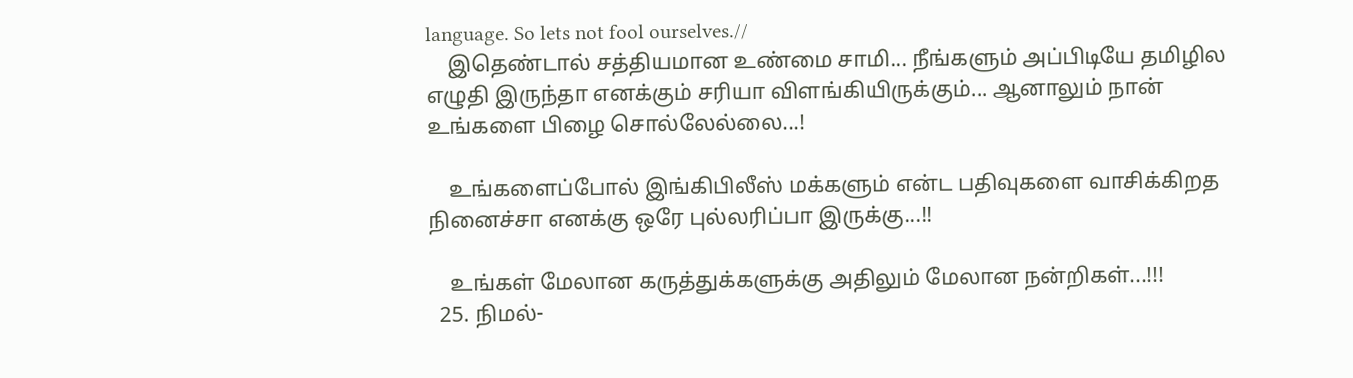language. So lets not fool ourselves.//
    இதெண்டால் சத்தியமான உண்மை சாமி... நீங்களும் அப்பிடியே தமிழில எழுதி இருந்தா எனக்கும் சரியா விளங்கியிருக்கும்... ஆனாலும் நான் உங்களை பிழை சொல்லேல்லை...!

    உங்களைப்போல் இங்கிபிலீஸ் மக்களும் என்ட பதிவுகளை வாசிக்கிறத நினைச்சா எனக்கு ஒரே புல்லரிப்பா இருக்கு...!!

    உங்கள் மேலான கருத்துக்களுக்கு அதிலும் மேலான நன்றிகள்...!!!
  25. நிமல்-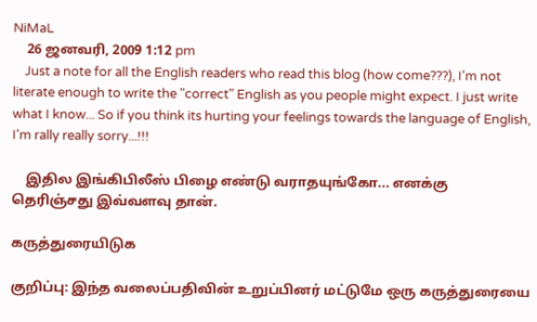NiMaL
    26 ஜனவரி, 2009 1:12 pm
    Just a note for all the English readers who read this blog (how come???), I'm not literate enough to write the "correct" English as you people might expect. I just write what I know... So if you think its hurting your feelings towards the language of English, I'm rally really sorry...!!!

    இதில இங்கிபிலீஸ் பிழை எண்டு வராதயுங்கோ... எனக்கு தெரிஞ்சது இவ்வளவு தான்.

கருத்துரையிடுக

குறிப்பு: இந்த வலைப்பதிவின் உறுப்பினர் மட்டுமே ஒரு கருத்துரையை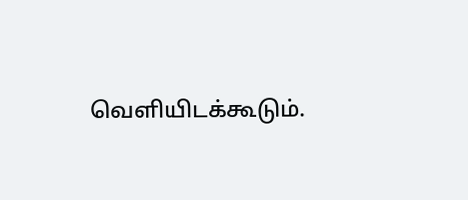வெளியிடக்கூடும்.